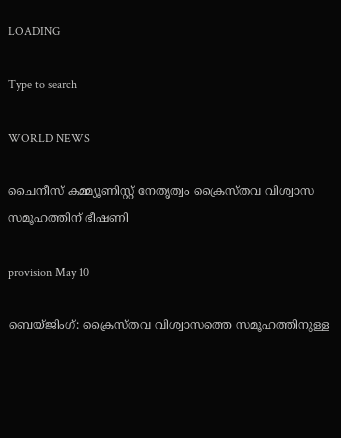LOADING

Type to search

WORLD NEWS

ചൈനീസ് കമ്മ്യൂണിസ്റ്റ് നേതൃത്വം ക്രൈസ്തവ വിശ്വാസ സമൂഹത്തിന് ഭീഷണി

provision May 10

ബെയ്ജിംഗ്: ക്രൈസ്തവ വിശ്വാസത്തെ സമൂഹത്തിനുള്ള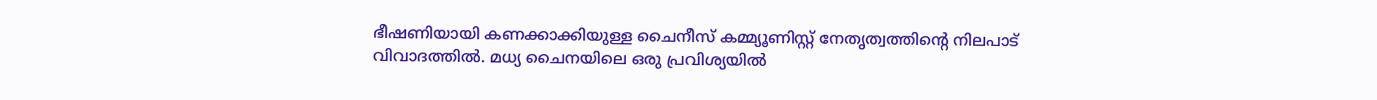ഭീഷണിയായി കണക്കാക്കിയുള്ള ചൈനീസ് കമ്മ്യൂണിസ്റ്റ് നേതൃത്വത്തിന്റെ നിലപാട് വിവാദത്തിൽ. മധ്യ ചൈനയിലെ ഒരു പ്രവിശ്യയിൽ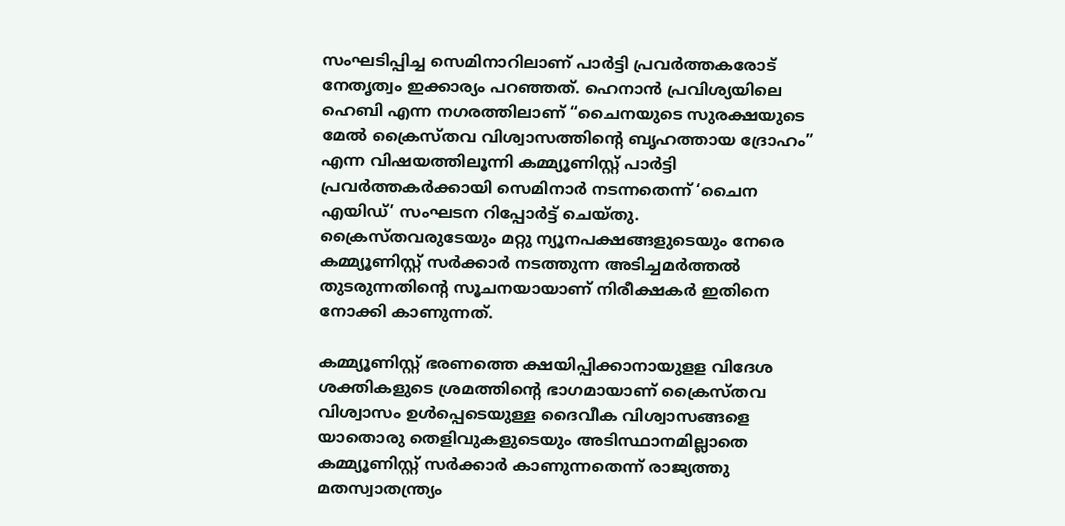സംഘടിപ്പിച്ച സെമിനാറിലാണ് പാർട്ടി പ്രവർത്തകരോട് നേതൃത്വം ഇക്കാര്യം പറഞ്ഞത്. ഹെനാൻ പ്രവിശ്യയിലെ ഹെബി എന്ന നഗരത്തിലാണ് “ചൈനയുടെ സുരക്ഷയുടെ മേൽ ക്രൈസ്തവ വിശ്വാസത്തിന്റെ ബൃഹത്തായ ദ്രോഹം” എന്ന വിഷയത്തിലൂന്നി കമ്മ്യൂണിസ്റ്റ് പാർട്ടി പ്രവർത്തകർക്കായി സെമിനാർ നടന്നതെന്ന് ‘ചൈന എയിഡ്’ സംഘടന റിപ്പോർട്ട് ചെയ്തു. ക്രൈസ്തവരുടേയും മറ്റു ന്യൂനപക്ഷങ്ങളുടെയും നേരെ കമ്മ്യൂണിസ്റ്റ് സർക്കാർ നടത്തുന്ന അടിച്ചമർത്തൽ തുടരുന്നതിന്റെ സൂചനയായാണ് നിരീക്ഷകർ ഇതിനെ നോക്കി കാണുന്നത്.

കമ്മ്യൂണിസ്റ്റ് ഭരണത്തെ ക്ഷയിപ്പിക്കാനായുളള വിദേശ ശക്തികളുടെ ശ്രമത്തിന്റെ ഭാഗമായാണ് ക്രൈസ്തവ വിശ്വാസം ഉൾപ്പെടെയുള്ള ദൈവീക വിശ്വാസങ്ങളെ യാതൊരു തെളിവുകളുടെയും അടിസ്ഥാനമില്ലാതെ കമ്മ്യൂണിസ്റ്റ് സർക്കാർ കാണുന്നതെന്ന് രാജ്യത്തു മതസ്വാതന്ത്ര്യം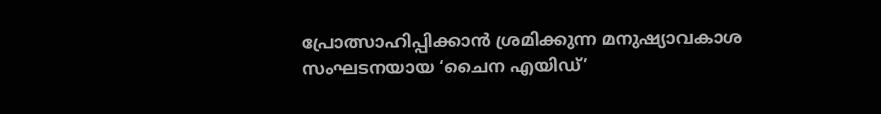പ്രോത്സാഹിപ്പിക്കാൻ ശ്രമിക്കുന്ന മനുഷ്യാവകാശ സംഘടനയായ ‘ചൈന എയിഡ്’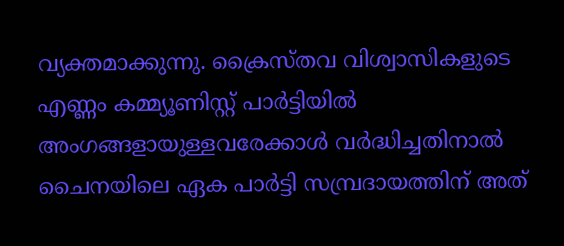വ്യക്തമാക്കുന്നു. ക്രൈസ്തവ വിശ്വാസികളുടെ എണ്ണം കമ്മ്യൂണിസ്റ്റ് പാർട്ടിയിൽ അംഗങ്ങളായുള്ളവരേക്കാൾ വർദ്ധിച്ചതിനാൽ ചൈനയിലെ ഏക പാർട്ടി സമ്പ്രദായത്തിന് അത്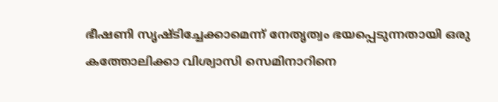ഭീഷണി സൃഷ്ടിച്ചേക്കാമെന്ന് നേതൃത്വം ഭയപ്പെടുന്നതായി ഒരു കത്തോലിക്കാ വിശ്വാസി സെമിനാറിനെ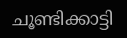ചൂണ്ടിക്കാട്ടി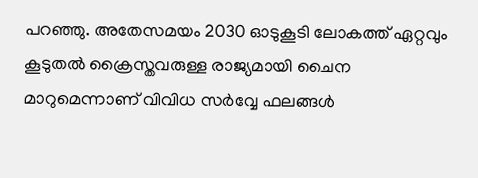പറഞ്ഞു. അതേസമയം 2030 ഓടുകൂടി ലോകത്ത് ഏറ്റവും കൂടുതൽ ക്രൈസ്തവരുള്ള രാജ്യമായി ചൈന മാറുമെന്നാണ് വിവിധ സര്‍വ്വേ ഫലങ്ങള്‍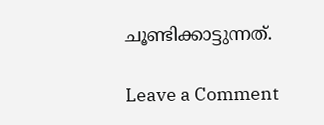ചൂണ്ടിക്കാട്ടുന്നത്.

Leave a Comment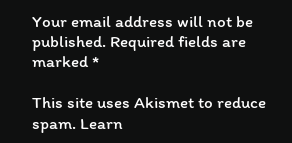Your email address will not be published. Required fields are marked *

This site uses Akismet to reduce spam. Learn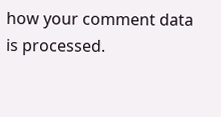how your comment data is processed.